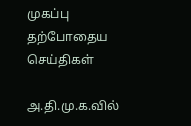முகப்பு
தற்போதைய செய்திகள்

அ.தி.மு.க.வில்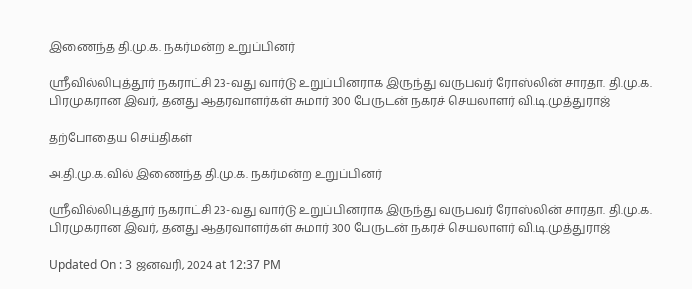இணைந்த தி.மு.க. நகர்மன்ற உறுப்பினர்

ஸ்ரீவில்லிபுத்தூர் நகராட்சி 23-வது வார்டு உறுப்பினராக இருந்து வருபவர் ரோஸ்லின் சாரதா. தி.மு.க. பிரமுகரான இவர், தனது ஆதரவாளர்கள் சுமார் 300 பேருடன் நகரச் செயலாளர் வி.டி.முத்துராஜ்

தற்போதைய செய்திகள்

அ.தி.மு.க.வில் இணைந்த தி.மு.க. நகர்மன்ற உறுப்பினர்

ஸ்ரீவில்லிபுத்தூர் நகராட்சி 23-வது வார்டு உறுப்பினராக இருந்து வருபவர் ரோஸ்லின் சாரதா. தி.மு.க. பிரமுகரான இவர், தனது ஆதரவாளர்கள் சுமார் 300 பேருடன் நகரச் செயலாளர் வி.டி.முத்துராஜ்

Updated On : 3 ஜனவரி, 2024 at 12:37 PM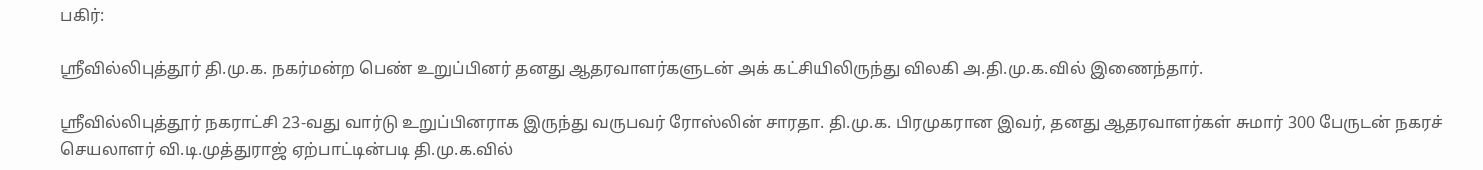பகிர்:

ஸ்ரீவில்லிபுத்தூர் தி.மு.க. நகர்மன்ற பெண் உறுப்பினர் தனது ஆதரவாளர்களுடன் அக் கட்சியிலிருந்து விலகி அ.தி.மு.க.வில் இணைந்தார்.

ஸ்ரீவில்லிபுத்தூர் நகராட்சி 23-வது வார்டு உறுப்பினராக இருந்து வருபவர் ரோஸ்லின் சாரதா. தி.மு.க. பிரமுகரான இவர், தனது ஆதரவாளர்கள் சுமார் 300 பேருடன் நகரச் செயலாளர் வி.டி.முத்துராஜ் ஏற்பாட்டின்படி தி.மு.க.வில்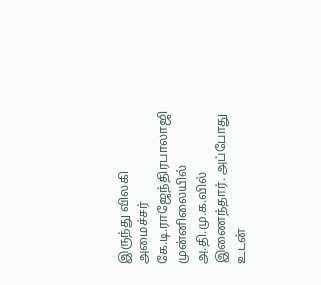இருந்து விலகி அமைச்சர் கே.டி.ராஜேந்திரபாலாஜி முன்னிலையில் அ.தி.மு.க.வில் இணைந்தார். அப்போது உடன்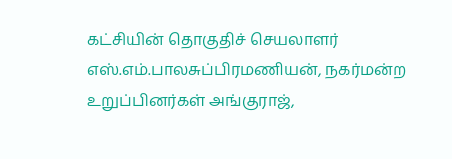கட்சியின் தொகுதிச் செயலாளர் எஸ்.எம்.பாலசுப்பிரமணியன், நகர்மன்ற உறுப்பினர்கள் அங்குராஜ்,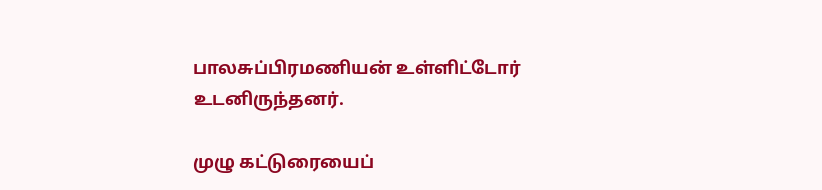பாலசுப்பிரமணியன் உள்ளிட்டோர் உடனிருந்தனர்.

முழு கட்டுரையைப்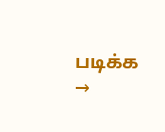படிக்க →